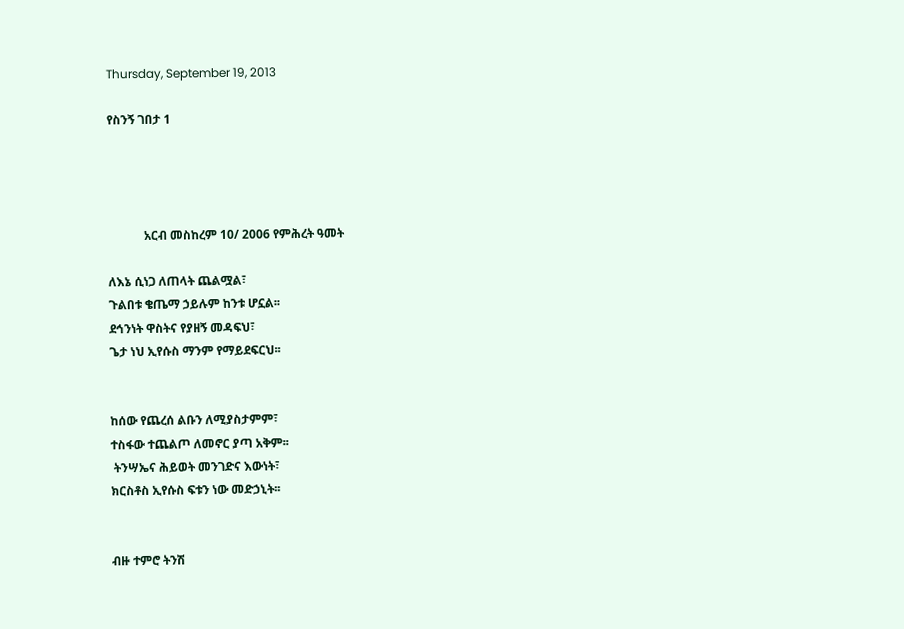Thursday, September 19, 2013

የስንኝ ገበታ 1




            አርብ መስከረም 10/ 2006 የምሕረት ዓመት

ለእኔ ሲነጋ ለጠላት ጨልሟል፣
ጉልበቱ ቄጤማ ኃይሉም ከንቱ ሆኗል፡፡
ደኅንነት ዋስትና የያዘኝ መዳፍህ፣
ጌታ ነህ ኢየሱስ ማንም የማይደፍርህ፡፡


ከሰው የጨረሰ ልቡን ለሚያስታምም፣
ተስፋው ተጨልጦ ለመኖር ያጣ አቅም፡፡
 ትንሣኤና ሕይወት መንገድና እውነት፣
ክርስቶስ ኢየሱስ ፍቱን ነው መድኃኒት፡፡


ብዙ ተምሮ ትንሽ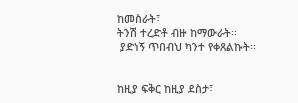ከመስራት፣
ትንሽ ተረድቶ ብዙ ከማውራት፡፡
 ያድነኝ ጥበብህ ካንተ የቀጸልኩት፡፡


ከዚያ ፍቅር ከዚያ ደስታ፣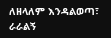ለዘላለም እንዳልወጣ፣
ራራልኝ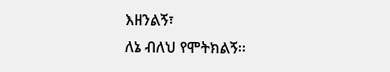እዘንልኝ፣
ለኔ ብለህ የሞትክልኝ፡፡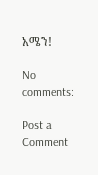አሜን!

No comments:

Post a Comment